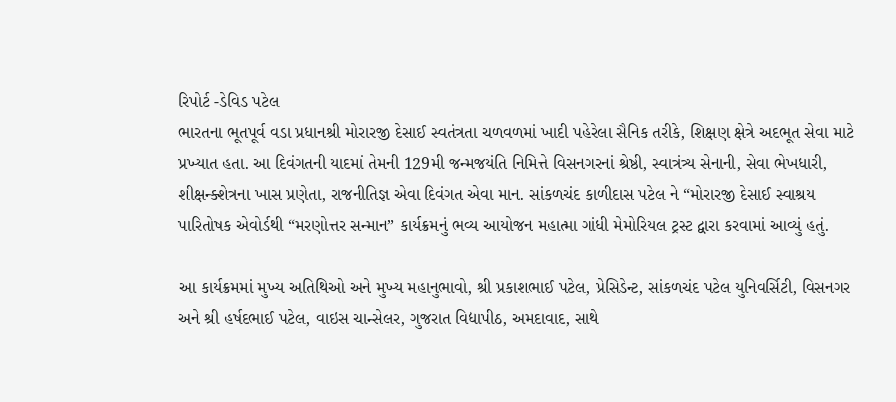રિપોર્ટ -ડેવિડ પટેલ
ભારતના ભૂતપૂર્વ વડા પ્રધાનશ્રી મોરારજી દેસાઈ સ્વતંત્રતા ચળવળમાં ખાદી પહેરેલા સૈનિક તરીકે, શિક્ષણ ક્ષેત્રે અદભૂત સેવા માટે પ્રખ્યાત હતા. આ દિવંગતની યાદમાં તેમની 129મી જન્મજયંતિ નિમિત્તે વિસનગરનાં શ્રેષ્ઠી, સ્વાત્રંત્ર્ય સેનાની, સેવા ભેખધારી, શીક્ષન્ક્શેત્રના ખાસ પ્રણેતા, રાજનીતિજ્ઞ એવા દિવંગત એવા માન. સાંકળચંદ કાળીદાસ પટેલ ને “મોરારજી દેસાઈ સ્વાશ્રય પારિતોષક એવોર્ડથી “મરણોત્તર સન્માન” કાર્યક્રમનું ભવ્ય આયોજન મહાત્મા ગાંધી મેમોરિયલ ટ્રસ્ટ દ્વારા કરવામાં આવ્યું હતું.

આ કાર્યક્રમમાં મુખ્ય અતિથિઓ અને મુખ્ય મહાનુભાવો, શ્રી પ્રકાશભાઈ પટેલ, પ્રેસિડેન્ટ, સાંકળચંદ પટેલ યુનિવર્સિટી, વિસનગર અને શ્રી હર્ષદભાઈ પટેલ, વાઇસ ચાન્સેલર, ગુજરાત વિદ્યાપીઠ, અમદાવાદ, સાથે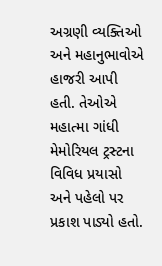અગ્રણી વ્યક્તિઓ અને મહાનુભાવોએ હાજરી આપી હતી. તેઓએ મહાત્મા ગાંધી મેમોરિયલ ટ્રસ્ટના વિવિધ પ્રયાસો અને પહેલો પર પ્રકાશ પાડ્યો હતો.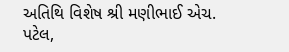અતિથિ વિશેષ શ્રી મણીભાઈ એચ. પટેલ,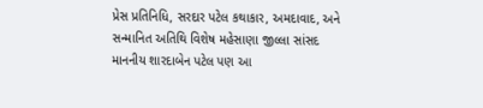પ્રેસ પ્રતિનિધિ, સરદાર પટેલ કથાકાર, અમદાવાદ, અને સન્માનિત અતિથિ વિશેષ મહેસાણા જીલ્લા સાંસદ માનનીય શારદાબેન પટેલ પણ આ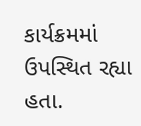કાર્યક્રમમાં ઉપસ્થિત રહ્યા હતા.